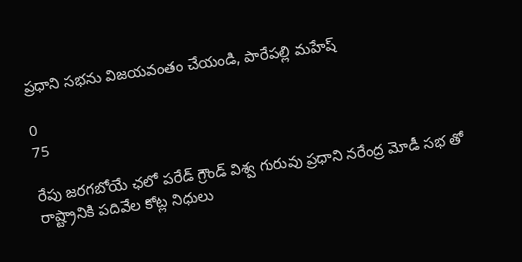ప్రధాని సభను విజయవంతం చేయండి, పారేపల్లి మహేష్

0
75

రేపు జరగబోయే ఛలో పరేడ్ గ్రౌండ్ విశ్వ గురువు ప్రధాని నరేంద్ర మోడీ సభ తో రాష్ట్రానికి పదివేల కోట్ల నిధులు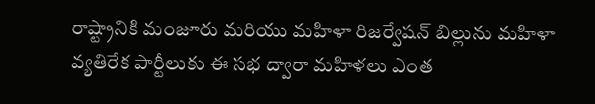రాష్ట్రానికి మంజూరు మరియు మహిళా రిజర్వేషన్ బిల్లును మహిళా వ్యతిరేక పార్టీలుకు ఈ సభ ద్వారా మహిళలు ఎంత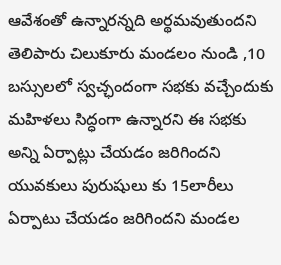ఆవేశంతో ఉన్నారన్నది అర్థమవుతుందని తెలిపారు చిలుకూరు మండలం నుండి ,10 బస్సులలో స్వచ్ఛందంగా సభకు వచ్చేందుకు మహిళలు సిద్ధంగా ఉన్నారని ఈ సభకు అన్ని ఏర్పాట్లు చేయడం జరిగిందని యువకులు పురుషులు కు 15లారీలు ఏర్పాటు చేయడం జరిగిందని మండల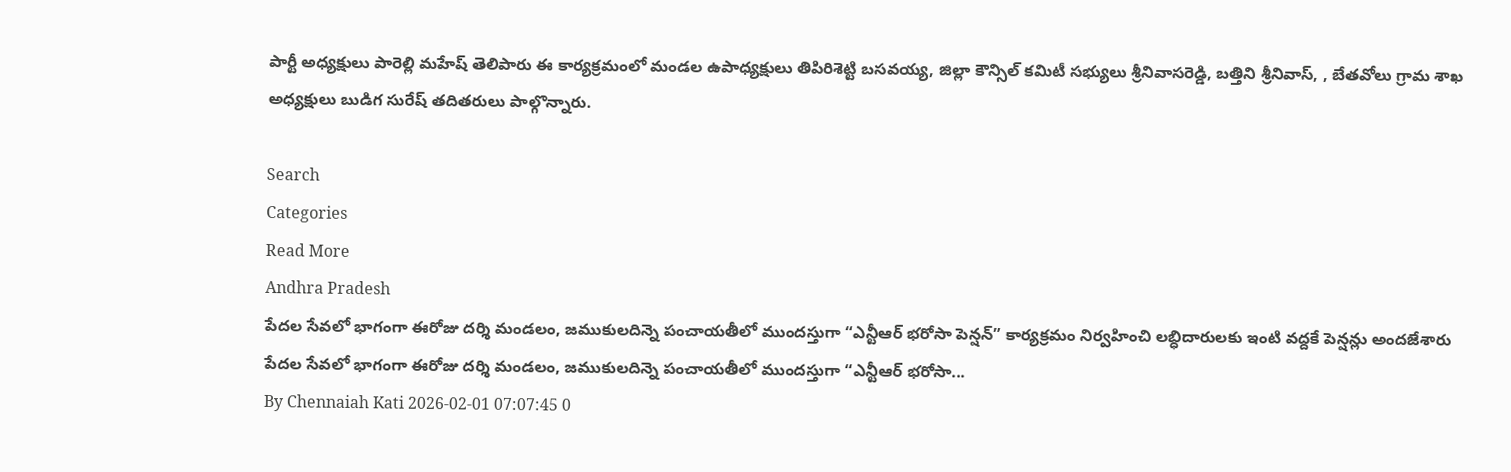పార్టీ అధ్యక్షులు పారెల్లి మహేష్ తెలిపారు ఈ కార్యక్రమంలో మండల ఉపాధ్యక్షులు తిపిరిశెట్టి బసవయ్య, జిల్లా కౌన్సిల్ కమిటీ సభ్యులు శ్రీనివాసరెడ్డి, బత్తిని శ్రీనివాస్, , బేతవోలు గ్రామ శాఖ అధ్యక్షులు బుడిగ సురేష్ తదితరులు పాల్గొన్నారు.

Search
Categories
Read More
Andhra Pradesh
పేదల సేవలో భాగంగా ఈరోజు దర్శి మండలం, జముకులదిన్నె పంచాయతీలో ముందస్తుగా “ఎన్టీఆర్ భరోసా పెన్షన్” కార్యక్రమం నిర్వహించి లబ్ధిదారులకు ఇంటి వద్దకే పెన్షన్లు అందజేశారు
పేదల సేవలో భాగంగా ఈరోజు దర్శి మండలం, జముకులదిన్నె పంచాయతీలో ముందస్తుగా “ఎన్టీఆర్ భరోసా...
By Chennaiah Kati 2026-02-01 07:07:45 0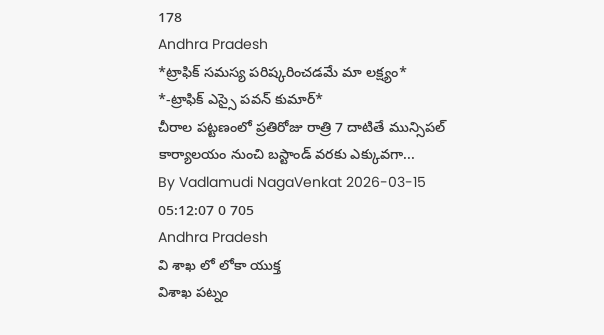178
Andhra Pradesh
*ట్రాఫిక్ సమస్య పరిష్కరించడమే మా లక్ష్యం* *-ట్రాఫిక్ ఎస్సై పవన్ కుమార్*
చీరాల పట్టణంలో ప్రతిరోజు రాత్రి 7 దాటితే మున్సిపల్ కార్యాలయం నుంచి బస్టాండ్ వరకు ఎక్కువగా...
By Vadlamudi NagaVenkat 2026-03-15 05:12:07 0 705
Andhra Pradesh
వి శాఖ లో లోకా యుక్త
విశాఖ పట్నం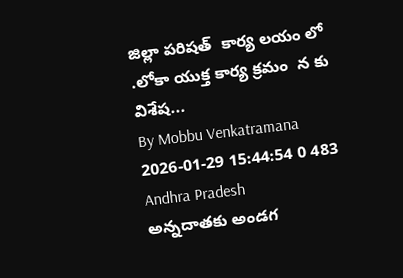జిల్లా పరిషత్  కార్య లయం లో .లోకా యుక్త కార్య క్రమం  న కు విశేష...
By Mobbu Venkatramana 2026-01-29 15:44:54 0 483
Andhra Pradesh
అన్నదాతకు అండగ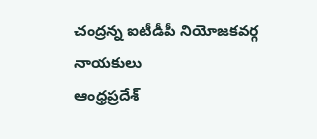చంద్రన్న ఐటీడీపీ నియోజకవర్గ నాయకులు
ఆంధ్రప్రదేశ్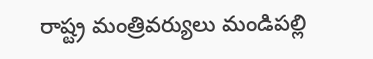రాష్ట్ర మంత్రివర్యులు మండిపల్లి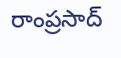రాంప్రసాద్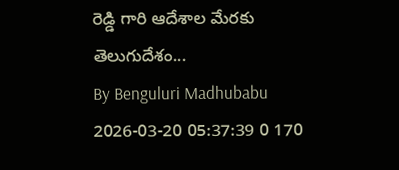రెడ్డి గారి ఆదేశాల మేరకు తెలుగుదేశం...
By Benguluri Madhubabu 2026-03-20 05:37:39 0 170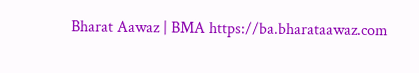Bharat Aawaz | BMA https://ba.bharataawaz.com